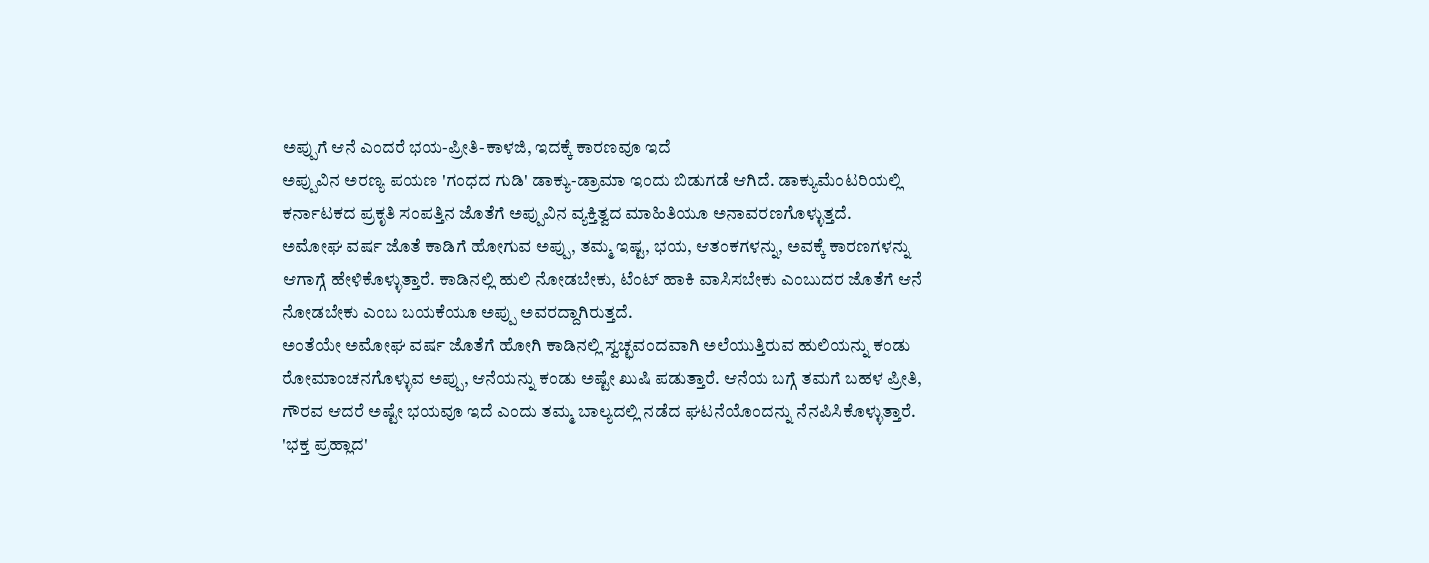ಅಪ್ಪುಗೆ ಆನೆ ಎಂದರೆ ಭಯ-ಪ್ರೀತಿ-ಕಾಳಜಿ, ಇದಕ್ಕೆ ಕಾರಣವೂ ಇದೆ
ಅಪ್ಪುವಿನ ಅರಣ್ಯ ಪಯಣ 'ಗಂಧದ ಗುಡಿ' ಡಾಕ್ಯು-ಡ್ರಾಮಾ ಇಂದು ಬಿಡುಗಡೆ ಆಗಿದೆ. ಡಾಕ್ಯುಮೆಂಟರಿಯಲ್ಲಿ ಕರ್ನಾಟಕದ ಪ್ರಕೃತಿ ಸಂಪತ್ತಿನ ಜೊತೆಗೆ ಅಪ್ಪುವಿನ ವ್ಯಕ್ತಿತ್ವದ ಮಾಹಿತಿಯೂ ಅನಾವರಣಗೊಳ್ಳುತ್ತದೆ.
ಅಮೋಘ ವರ್ಷ ಜೊತೆ ಕಾಡಿಗೆ ಹೋಗುವ ಅಪ್ಪು, ತಮ್ಮ ಇಷ್ಟ, ಭಯ, ಆತಂಕಗಳನ್ನು, ಅವಕ್ಕೆ ಕಾರಣಗಳನ್ನು ಆಗಾಗ್ಗೆ ಹೇಳಿಕೊಳ್ಳುತ್ತಾರೆ. ಕಾಡಿನಲ್ಲಿ ಹುಲಿ ನೋಡಬೇಕು, ಟೆಂಟ್ ಹಾಕಿ ವಾಸಿಸಬೇಕು ಎಂಬುದರ ಜೊತೆಗೆ ಆನೆ ನೋಡಬೇಕು ಎಂಬ ಬಯಕೆಯೂ ಅಪ್ಪು ಅವರದ್ದಾಗಿರುತ್ತದೆ.
ಅಂತೆಯೇ ಅಮೋಘ ವರ್ಷ ಜೊತೆಗೆ ಹೋಗಿ ಕಾಡಿನಲ್ಲಿ ಸ್ವಚ್ಛವಂದವಾಗಿ ಅಲೆಯುತ್ತಿರುವ ಹುಲಿಯನ್ನು ಕಂಡು ರೋಮಾಂಚನಗೊಳ್ಳುವ ಅಪ್ಪು, ಆನೆಯನ್ನು ಕಂಡು ಅಷ್ಟೇ ಖುಷಿ ಪಡುತ್ತಾರೆ. ಆನೆಯ ಬಗ್ಗೆ ತಮಗೆ ಬಹಳ ಪ್ರೀತಿ, ಗೌರವ ಆದರೆ ಅಷ್ಟೇ ಭಯವೂ ಇದೆ ಎಂದು ತಮ್ಮ ಬಾಲ್ಯದಲ್ಲಿ ನಡೆದ ಘಟನೆಯೊಂದನ್ನು ನೆನಪಿಸಿಕೊಳ್ಳುತ್ತಾರೆ.
'ಭಕ್ತ ಪ್ರಹ್ಲಾದ'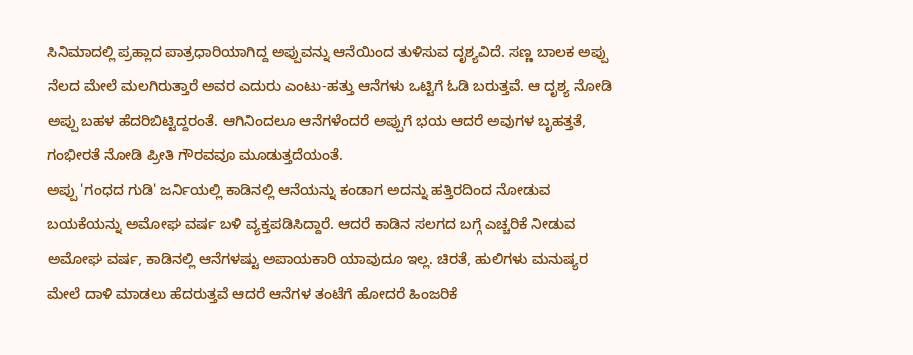ಸಿನಿಮಾದಲ್ಲಿ ಪ್ರಹ್ಲಾದ ಪಾತ್ರಧಾರಿಯಾಗಿದ್ದ ಅಪ್ಪುವನ್ನು ಆನೆಯಿಂದ ತುಳಿಸುವ ದೃಶ್ಯವಿದೆ. ಸಣ್ಣ ಬಾಲಕ ಅಪ್ಪು ನೆಲದ ಮೇಲೆ ಮಲಗಿರುತ್ತಾರೆ ಅವರ ಎದುರು ಎಂಟು-ಹತ್ತು ಆನೆಗಳು ಒಟ್ಟಿಗೆ ಓಡಿ ಬರುತ್ತವೆ. ಆ ದೃಶ್ಯ ನೋಡಿ ಅಪ್ಪು ಬಹಳ ಹೆದರಿಬಿಟ್ಟಿದ್ದರಂತೆ. ಆಗಿನಿಂದಲೂ ಆನೆಗಳೆಂದರೆ ಅಪ್ಪುಗೆ ಭಯ ಆದರೆ ಅವುಗಳ ಬೃಹತ್ತತೆ, ಗಂಭೀರತೆ ನೋಡಿ ಪ್ರೀತಿ ಗೌರವವೂ ಮೂಡುತ್ತದೆಯಂತೆ.
ಅಪ್ಪು 'ಗಂಧದ ಗುಡಿ' ಜರ್ನಿಯಲ್ಲಿ ಕಾಡಿನಲ್ಲಿ ಆನೆಯನ್ನು ಕಂಡಾಗ ಅದನ್ನು ಹತ್ತಿರದಿಂದ ನೋಡುವ ಬಯಕೆಯನ್ನು ಅಮೋಘ ವರ್ಷ ಬಳಿ ವ್ಯಕ್ತಪಡಿಸಿದ್ದಾರೆ. ಆದರೆ ಕಾಡಿನ ಸಲಗದ ಬಗ್ಗೆ ಎಚ್ಚರಿಕೆ ನೀಡುವ ಅಮೋಘ ವರ್ಷ, ಕಾಡಿನಲ್ಲಿ ಆನೆಗಳಷ್ಟು ಅಪಾಯಕಾರಿ ಯಾವುದೂ ಇಲ್ಲ. ಚಿರತೆ, ಹುಲಿಗಳು ಮನುಷ್ಯರ ಮೇಲೆ ದಾಳಿ ಮಾಡಲು ಹೆದರುತ್ತವೆ ಆದರೆ ಆನೆಗಳ ತಂಟೆಗೆ ಹೋದರೆ ಹಿಂಜರಿಕೆ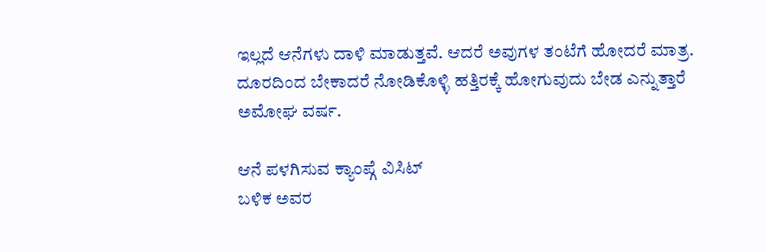ಇಲ್ಲದೆ ಆನೆಗಳು ದಾಳಿ ಮಾಡುತ್ತವೆ. ಆದರೆ ಅವುಗಳ ತಂಟೆಗೆ ಹೋದರೆ ಮಾತ್ರ. ದೂರದಿಂದ ಬೇಕಾದರೆ ನೋಡಿಕೊಳ್ಳಿ ಹತ್ತಿರಕ್ಕೆ ಹೋಗುವುದು ಬೇಡ ಎನ್ನುತ್ತಾರೆ ಅಮೋಘ ವರ್ಷ.

ಆನೆ ಪಳಗಿಸುವ ಕ್ಯಾಂಪ್ಗೆ ವಿಸಿಟ್
ಬಳಿಕ ಅವರ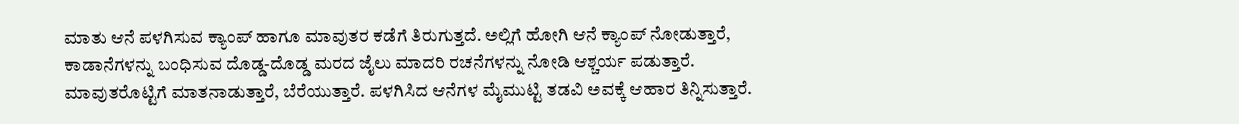ಮಾತು ಆನೆ ಪಳಗಿಸುವ ಕ್ಯಾಂಪ್ ಹಾಗೂ ಮಾವುತರ ಕಡೆಗೆ ತಿರುಗುತ್ತದೆ. ಅಲ್ಲಿಗೆ ಹೋಗಿ ಆನೆ ಕ್ಯಾಂಪ್ ನೋಡುತ್ತಾರೆ, ಕಾಡಾನೆಗಳನ್ನು ಬಂಧಿಸುವ ದೊಡ್ಡ-ದೊಡ್ಡ ಮರದ ಜೈಲು ಮಾದರಿ ರಚನೆಗಳನ್ನು ನೋಡಿ ಆಶ್ಚರ್ಯ ಪಡುತ್ತಾರೆ. ಮಾವುತರೊಟ್ಟಿಗೆ ಮಾತನಾಡುತ್ತಾರೆ, ಬೆರೆಯುತ್ತಾರೆ. ಪಳಗಿಸಿದ ಆನೆಗಳ ಮೈಮುಟ್ಟಿ ತಡವಿ ಅವಕ್ಕೆ ಆಹಾರ ತಿನ್ನಿಸುತ್ತಾರೆ.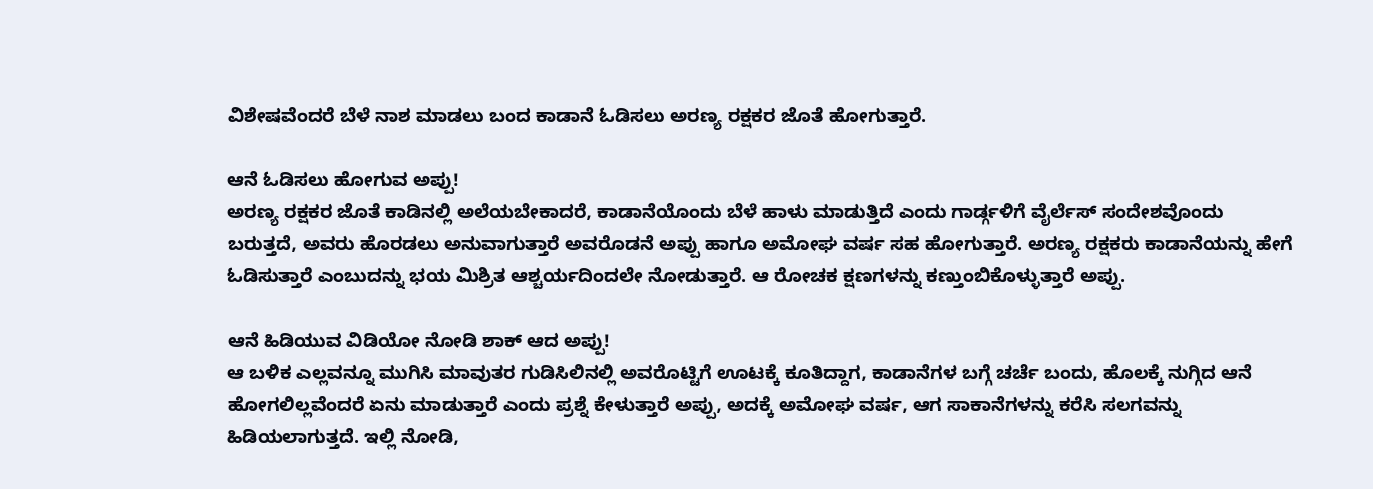ವಿಶೇಷವೆಂದರೆ ಬೆಳೆ ನಾಶ ಮಾಡಲು ಬಂದ ಕಾಡಾನೆ ಓಡಿಸಲು ಅರಣ್ಯ ರಕ್ಷಕರ ಜೊತೆ ಹೋಗುತ್ತಾರೆ.

ಆನೆ ಓಡಿಸಲು ಹೋಗುವ ಅಪ್ಪು!
ಅರಣ್ಯ ರಕ್ಷಕರ ಜೊತೆ ಕಾಡಿನಲ್ಲಿ ಅಲೆಯಬೇಕಾದರೆ, ಕಾಡಾನೆಯೊಂದು ಬೆಳೆ ಹಾಳು ಮಾಡುತ್ತಿದೆ ಎಂದು ಗಾರ್ಡ್ಗಳಿಗೆ ವೈರ್ಲೆಸ್ ಸಂದೇಶವೊಂದು ಬರುತ್ತದೆ, ಅವರು ಹೊರಡಲು ಅನುವಾಗುತ್ತಾರೆ ಅವರೊಡನೆ ಅಪ್ಪು ಹಾಗೂ ಅಮೋಘ ವರ್ಷ ಸಹ ಹೋಗುತ್ತಾರೆ. ಅರಣ್ಯ ರಕ್ಷಕರು ಕಾಡಾನೆಯನ್ನು ಹೇಗೆ ಓಡಿಸುತ್ತಾರೆ ಎಂಬುದನ್ನು ಭಯ ಮಿಶ್ರಿತ ಆಶ್ಚರ್ಯದಿಂದಲೇ ನೋಡುತ್ತಾರೆ. ಆ ರೋಚಕ ಕ್ಷಣಗಳನ್ನು ಕಣ್ತುಂಬಿಕೊಳ್ಳುತ್ತಾರೆ ಅಪ್ಪು.

ಆನೆ ಹಿಡಿಯುವ ವಿಡಿಯೋ ನೋಡಿ ಶಾಕ್ ಆದ ಅಪ್ಪು!
ಆ ಬಳಿಕ ಎಲ್ಲವನ್ನೂ ಮುಗಿಸಿ ಮಾವುತರ ಗುಡಿಸಿಲಿನಲ್ಲಿ ಅವರೊಟ್ಟಿಗೆ ಊಟಕ್ಕೆ ಕೂತಿದ್ದಾಗ, ಕಾಡಾನೆಗಳ ಬಗ್ಗೆ ಚರ್ಚೆ ಬಂದು, ಹೊಲಕ್ಕೆ ನುಗ್ಗಿದ ಆನೆ ಹೋಗಲಿಲ್ಲವೆಂದರೆ ಏನು ಮಾಡುತ್ತಾರೆ ಎಂದು ಪ್ರಶ್ನೆ ಕೇಳುತ್ತಾರೆ ಅಪ್ಪು, ಅದಕ್ಕೆ ಅಮೋಘ ವರ್ಷ, ಆಗ ಸಾಕಾನೆಗಳನ್ನು ಕರೆಸಿ ಸಲಗವನ್ನು ಹಿಡಿಯಲಾಗುತ್ತದೆ. ಇಲ್ಲಿ ನೋಡಿ,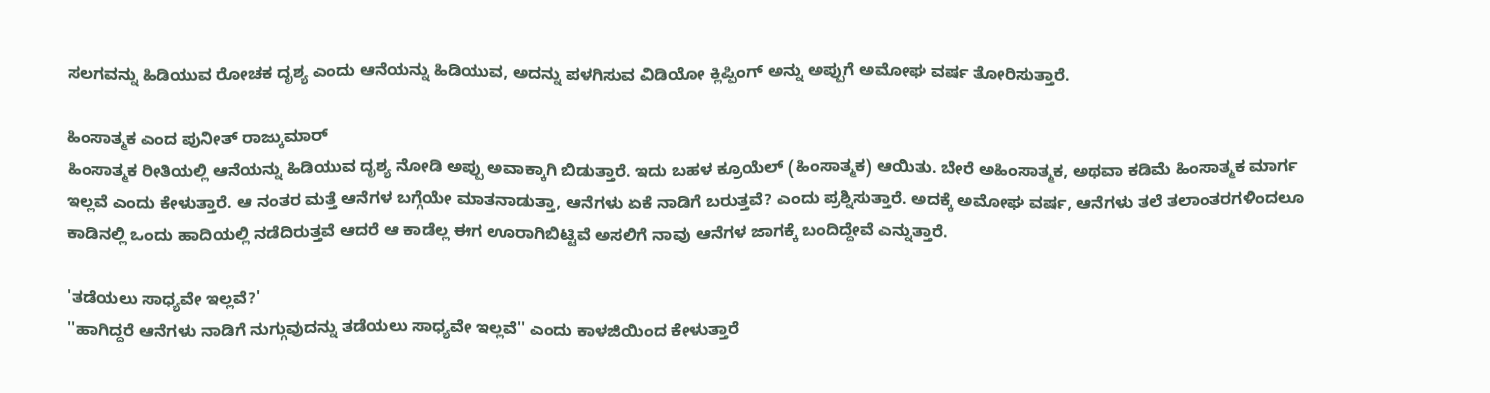ಸಲಗವನ್ನು ಹಿಡಿಯುವ ರೋಚಕ ದೃಶ್ಯ ಎಂದು ಆನೆಯನ್ನು ಹಿಡಿಯುವ, ಅದನ್ನು ಪಳಗಿಸುವ ವಿಡಿಯೋ ಕ್ಲಿಪ್ಪಿಂಗ್ ಅನ್ನು ಅಪ್ಪುಗೆ ಅಮೋಘ ವರ್ಷ ತೋರಿಸುತ್ತಾರೆ.

ಹಿಂಸಾತ್ಮಕ ಎಂದ ಪುನೀತ್ ರಾಜ್ಕುಮಾರ್
ಹಿಂಸಾತ್ಮಕ ರೀತಿಯಲ್ಲಿ ಆನೆಯನ್ನು ಹಿಡಿಯುವ ದೃಶ್ಯ ನೋಡಿ ಅಪ್ಪು ಅವಾಕ್ಕಾಗಿ ಬಿಡುತ್ತಾರೆ. ಇದು ಬಹಳ ಕ್ರೂಯೆಲ್ (ಹಿಂಸಾತ್ಮಕ) ಆಯಿತು. ಬೇರೆ ಅಹಿಂಸಾತ್ಮಕ, ಅಥವಾ ಕಡಿಮೆ ಹಿಂಸಾತ್ಮಕ ಮಾರ್ಗ ಇಲ್ಲವೆ ಎಂದು ಕೇಳುತ್ತಾರೆ. ಆ ನಂತರ ಮತ್ತೆ ಆನೆಗಳ ಬಗ್ಗೆಯೇ ಮಾತನಾಡುತ್ತಾ, ಆನೆಗಳು ಏಕೆ ನಾಡಿಗೆ ಬರುತ್ತವೆ? ಎಂದು ಪ್ರಶ್ನಿಸುತ್ತಾರೆ. ಅದಕ್ಕೆ ಅಮೋಘ ವರ್ಷ, ಆನೆಗಳು ತಲೆ ತಲಾಂತರಗಳಿಂದಲೂ ಕಾಡಿನಲ್ಲಿ ಒಂದು ಹಾದಿಯಲ್ಲಿ ನಡೆದಿರುತ್ತವೆ ಆದರೆ ಆ ಕಾಡೆಲ್ಲ ಈಗ ಊರಾಗಿಬಿಟ್ಟಿವೆ ಅಸಲಿಗೆ ನಾವು ಆನೆಗಳ ಜಾಗಕ್ಕೆ ಬಂದಿದ್ದೇವೆ ಎನ್ನುತ್ತಾರೆ.

'ತಡೆಯಲು ಸಾಧ್ಯವೇ ಇಲ್ಲವೆ?'
''ಹಾಗಿದ್ದರೆ ಆನೆಗಳು ನಾಡಿಗೆ ನುಗ್ಗುವುದನ್ನು ತಡೆಯಲು ಸಾಧ್ಯವೇ ಇಲ್ಲವೆ'' ಎಂದು ಕಾಳಜಿಯಿಂದ ಕೇಳುತ್ತಾರೆ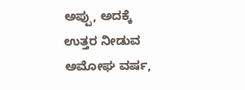ಅಪ್ಪು, ಅದಕ್ಕೆ ಉತ್ತರ ನೀಡುವ ಅಮೋಘ ವರ್ಷ,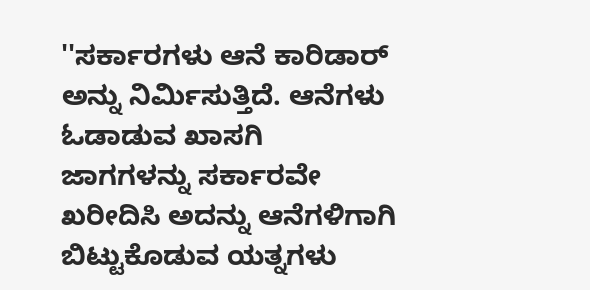''ಸರ್ಕಾರಗಳು ಆನೆ ಕಾರಿಡಾರ್ ಅನ್ನು ನಿರ್ಮಿಸುತ್ತಿದೆ. ಆನೆಗಳು ಓಡಾಡುವ ಖಾಸಗಿ ಜಾಗಗಳನ್ನು ಸರ್ಕಾರವೇ ಖರೀದಿಸಿ ಅದನ್ನು ಆನೆಗಳಿಗಾಗಿ ಬಿಟ್ಟುಕೊಡುವ ಯತ್ನಗಳು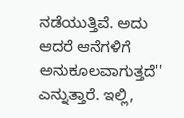ನಡೆಯುತ್ತಿವೆ. ಅದು ಆದರೆ ಆನೆಗಳಿಗೆ ಅನುಕೂಲವಾಗುತ್ತದೆ'' ಎನ್ನುತ್ತಾರೆ. ಇಲ್ಲಿ,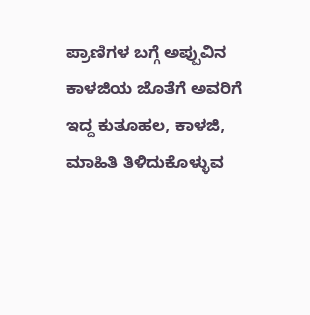ಪ್ರಾಣಿಗಳ ಬಗ್ಗೆ ಅಪ್ಪುವಿನ ಕಾಳಜಿಯ ಜೊತೆಗೆ ಅವರಿಗೆ ಇದ್ದ ಕುತೂಹಲ, ಕಾಳಜಿ, ಮಾಹಿತಿ ತಿಳಿದುಕೊಳ್ಳುವ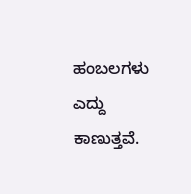ಹಂಬಲಗಳು ಎದ್ದು ಕಾಣುತ್ತವೆ.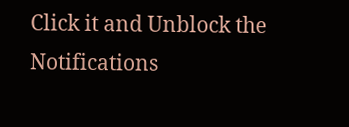Click it and Unblock the Notifications